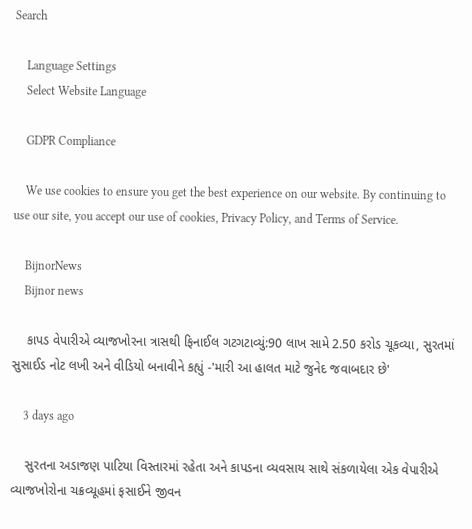Search

    Language Settings
    Select Website Language

    GDPR Compliance

    We use cookies to ensure you get the best experience on our website. By continuing to use our site, you accept our use of cookies, Privacy Policy, and Terms of Service.

    BijnorNews
    Bijnor news

    કાપડ વેપારીએ વ્યાજખોરના ત્રાસથી ફિનાઈલ ગટગટાવ્યું:90 લાખ સામે 2.50 કરોડ ચૂકવ્યા, સુરતમાં સુસાઈડ નોટ લખી અને વીડિયો બનાવીને કહ્યું -'મારી આ હાલત માટે જુનેદ જવાબદાર છે'

    3 days ago

    સુરતના અડાજણ પાટિયા વિસ્તારમાં રહેતા અને કાપડના વ્યવસાય સાથે સંકળાયેલા એક વેપારીએ વ્યાજખોરોના ચક્રવ્યૂહમાં ફસાઈને જીવન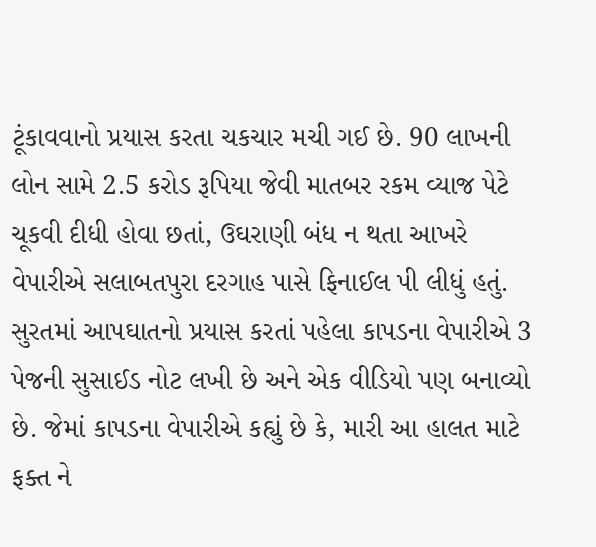ટૂંકાવવાનો પ્રયાસ કરતા ચકચાર મચી ગઈ છે. 90 લાખની લોન સામે 2.5 કરોડ રૂપિયા જેવી માતબર રકમ વ્યાજ પેટે ચૂકવી દીધી હોવા છતાં, ઉઘરાણી બંધ ન થતા આખરે વેપારીએ સલાબતપુરા દરગાહ પાસે ફિનાઈલ પી લીધું હતું. સુરતમાં આપઘાતનો પ્રયાસ કરતાં પહેલા કાપડના વેપારીએ 3 પેજની સુસાઈડ નોટ લખી છે અને એક વીડિયો પણ બનાવ્યો છે. જેમાં કાપડના વેપારીએ કહ્યું છે કે, મારી આ હાલત માટે ફક્ત ને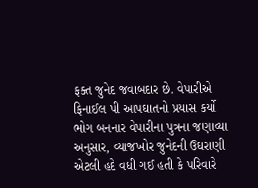ફક્ત જુનેદ જવાબદાર છે. વેપારીએ ફિનાઈલ પી આપઘાતનો પ્રયાસ કર્યો ભોગ બનનાર વેપારીના પુત્રના જણાવ્યા અનુસાર, વ્યાજખોર જુનેદની ઉઘરાણી એટલી હદે વધી ગઈ હતી કે પરિવારે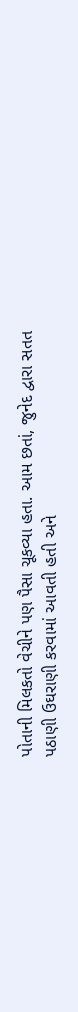પોતાની મિલકતો વેચીને પણ પૈસા ચૂકવ્યા હતા. આમ છતાં, જુનેદ દ્વારા સતત પઠાણી ઉઘરાણી કરવામાં આવતી હતી અને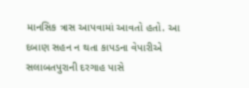માનસિક ત્રાસ આપવામાં આવતો હતો. આ દબાણ સહન ન થતા કાપડના વેપારીએ સલાબતપુરાની દરગાહ પાસે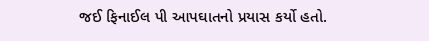જઈ ફિનાઈલ પી આપઘાતનો પ્રયાસ કર્યો હતો.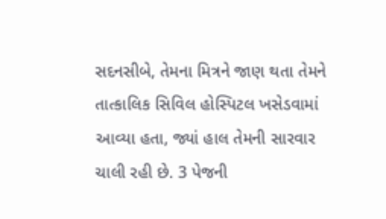સદનસીબે, તેમના મિત્રને જાણ થતા તેમને તાત્કાલિક સિવિલ હોસ્પિટલ ખસેડવામાં આવ્યા હતા, જ્યાં હાલ તેમની સારવાર ચાલી રહી છે. 3 પેજની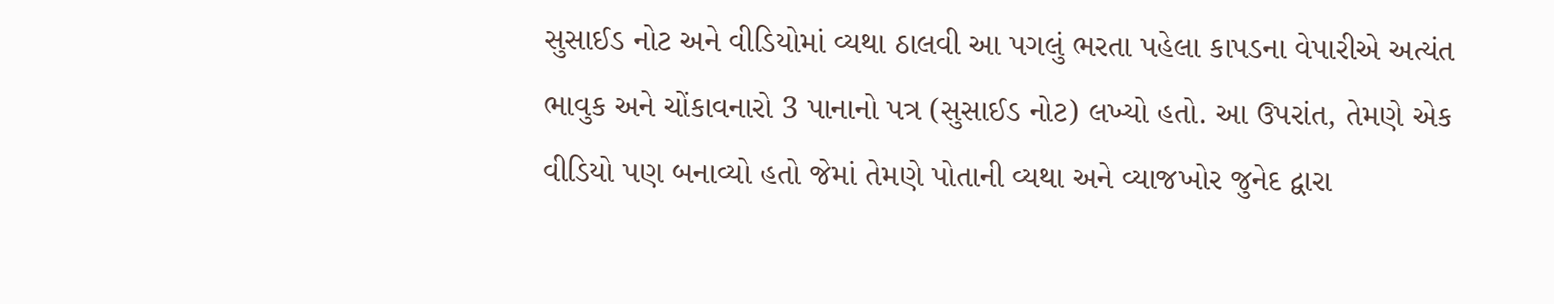સુસાઈડ નોટ અને વીડિયોમાં વ્યથા ઠાલવી આ પગલું ભરતા પહેલા કાપડના વેપારીએ અત્યંત ભાવુક અને ચોંકાવનારો 3 પાનાનો પત્ર (સુસાઈડ નોટ) લખ્યો હતો. આ ઉપરાંત, તેમણે એક વીડિયો પણ બનાવ્યો હતો જેમાં તેમણે પોતાની વ્યથા અને વ્યાજખોર જુનેદ દ્વારા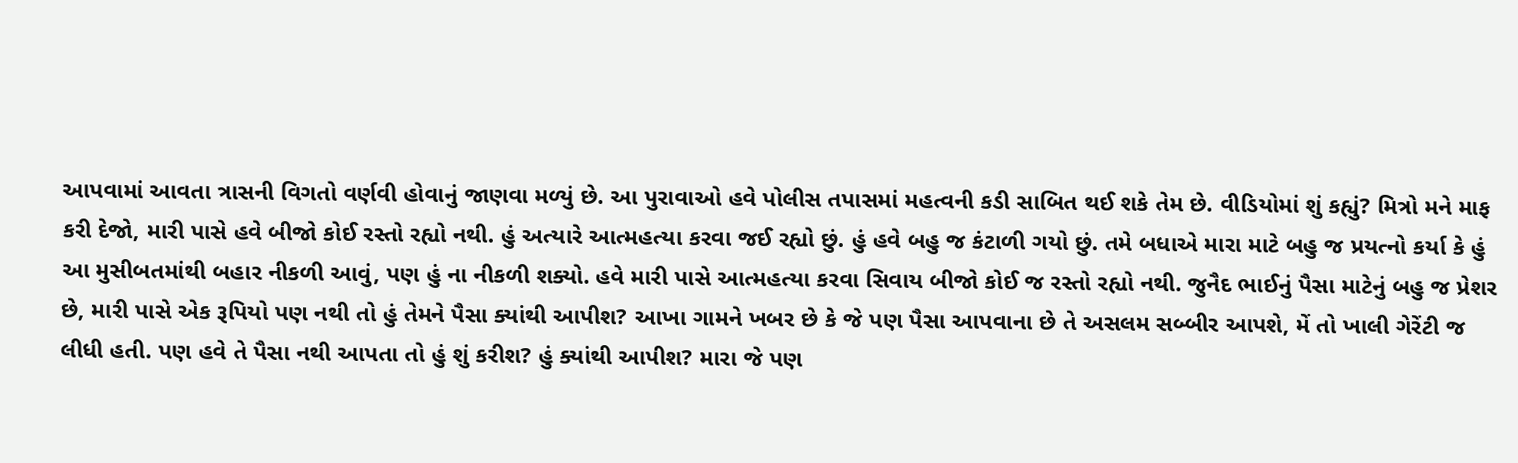આપવામાં આવતા ત્રાસની વિગતો વર્ણવી હોવાનું જાણવા મળ્યું છે. આ પુરાવાઓ હવે પોલીસ તપાસમાં મહત્વની કડી સાબિત થઈ શકે તેમ છે. વીડિયોમાં શું કહ્યું? મિત્રો મને માફ કરી દેજો, મારી પાસે હવે બીજો કોઈ રસ્તો રહ્યો નથી. હું અત્યારે આત્મહત્યા કરવા જઈ રહ્યો છું. હું હવે બહુ જ કંટાળી ગયો છું. તમે બધાએ મારા માટે બહુ જ પ્રયત્નો કર્યા કે હું આ મુસીબતમાંથી બહાર નીકળી આવું, પણ હું ના નીકળી શક્યો. હવે મારી પાસે આત્મહત્યા કરવા સિવાય બીજો કોઈ જ રસ્તો રહ્યો નથી. જુનૈદ ભાઈનું પૈસા માટેનું બહુ જ પ્રેશર છે, મારી પાસે એક રૂપિયો પણ નથી તો હું તેમને પૈસા ક્યાંથી આપીશ? આખા ગામને ખબર છે કે જે પણ પૈસા આપવાના છે તે અસલમ સબ્બીર આપશે, મેં તો ખાલી ગેરેંટી જ લીધી હતી. પણ હવે તે પૈસા નથી આપતા તો હું શું કરીશ? હું ક્યાંથી આપીશ? મારા જે પણ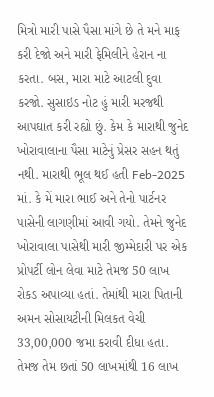મિત્રો મારી પાસે પૈસા માંગે છે તે મને માફ કરી દેજો અને મારી ફેમિલીને હેરાન ના કરતા. બસ, મારા માટે આટલી દુવા કરજો. સુસાઇડ નોટ હું મારી મરજથી આપઘાત કરી રહ્યો છું. કેમ કે મારાથી જુનેદ ખોરાવાલાના પૈસા માટેનું પ્રેસર સહન થતું નથી. મારાથી ભૂલ થઈ હતી Feb-2025 માં. કે મેં મારા ભાઈ અને તેનો પાર્ટનર પાસેની લાગણીમાં આવી ગયો. તેમને જુનેદ ખોરાવાલા પાસેથી મારી જીમ્મેદારી પર એક પ્રોપર્ટી લોન લેવા માટે તેમજ 50 લાખ રોકડ અપાવ્યા હતાં. તેમાંથી મારા પિતાની અમન સોસાયટીની મિલકત વેચી 33,00,000 જમા કરાવી દીધા હતા. તેમજ તેમ છતાં 50 લાખમાંથી 16 લાખ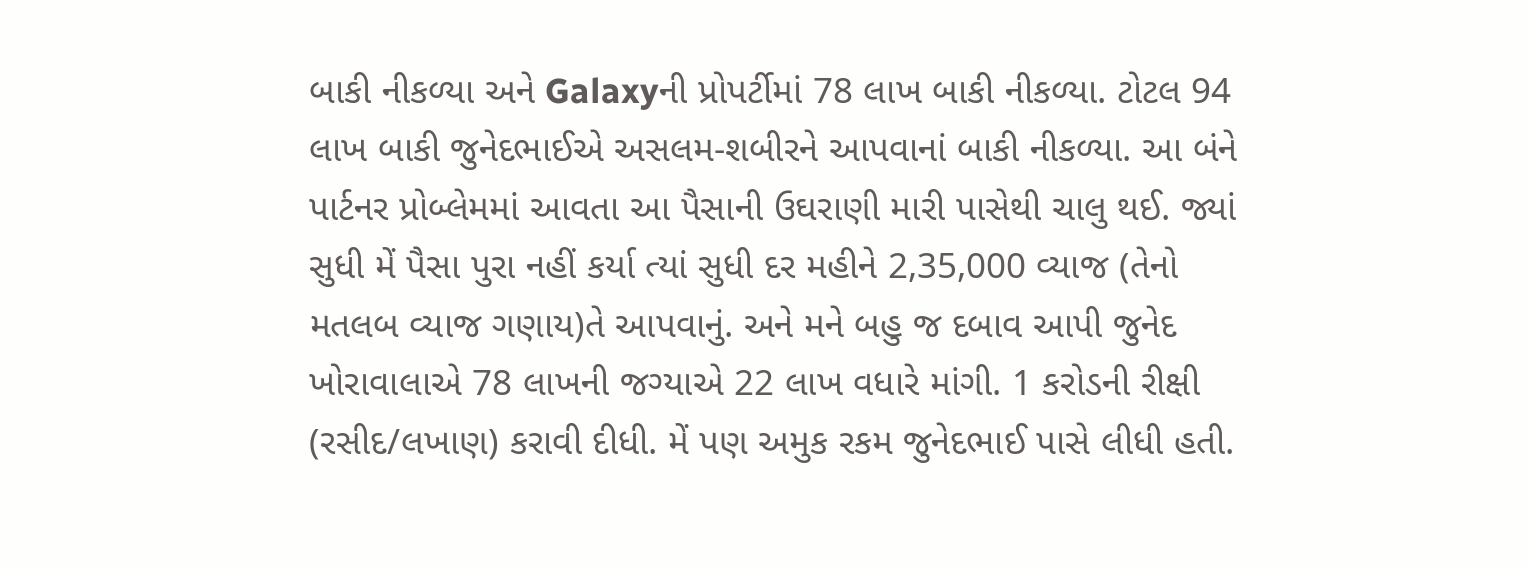બાકી નીકળ્યા અને Galaxyની પ્રોપર્ટીમાં 78 લાખ બાકી નીકળ્યા. ટોટલ 94 લાખ બાકી જુનેદભાઈએ અસલમ-શબીરને આપવાનાં બાકી નીકળ્યા. આ બંને પાર્ટનર પ્રોબ્લેમમાં આવતા આ પૈસાની ઉઘરાણી મારી પાસેથી ચાલુ થઈ. જ્યાં સુધી મેં પૈસા પુરા નહીં કર્યા ત્યાં સુધી દર મહીને 2,35,000 વ્યાજ (તેનો મતલબ વ્યાજ ગણાય)તે આપવાનું. અને મને બહુ જ દબાવ આપી જુનેદ ખોરાવાલાએ 78 લાખની જગ્યાએ 22 લાખ વધારે માંગી. 1 કરોડની રીક્ષી (રસીદ/લખાણ) કરાવી દીધી. મેં પણ અમુક રકમ જુનેદભાઈ પાસે લીધી હતી.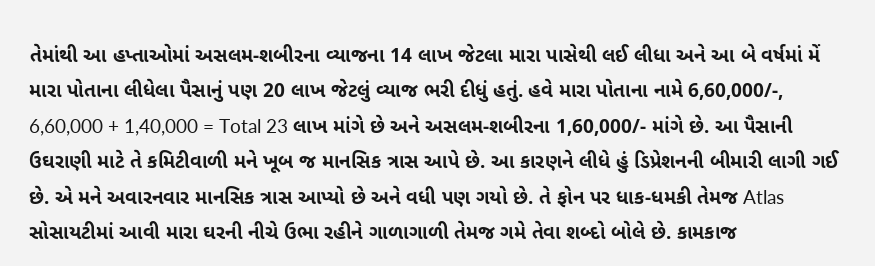તેમાંથી આ હપ્તાઓમાં અસલમ-શબીરના વ્યાજના 14 લાખ જેટલા મારા પાસેથી લઈ લીધા અને આ બે વર્ષમાં મેં મારા પોતાના લીધેલા પૈસાનું પણ 20 લાખ જેટલું વ્યાજ ભરી દીધું હતું. હવે મારા પોતાના નામે 6,60,000/-, 6,60,000 + 1,40,000 = Total 23 લાખ માંગે છે અને અસલમ-શબીરના 1,60,000/- માંગે છે. આ પૈસાની ઉઘરાણી માટે તે કમિટીવાળી મને ખૂબ જ માનસિક ત્રાસ આપે છે. આ કારણને લીધે હું ડિપ્રેશનની બીમારી લાગી ગઈ છે. એ મને અવારનવાર માનસિક ત્રાસ આપ્યો છે અને વધી પણ ગયો છે. તે ફોન પર ધાક-ધમકી તેમજ Atlas સોસાયટીમાં આવી મારા ઘરની નીચે ઉભા રહીને ગાળાગાળી તેમજ ગમે તેવા શબ્દો બોલે છે. કામકાજ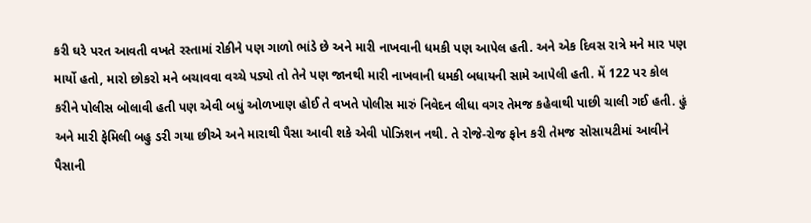કરી ઘરે પરત આવતી વખતે રસ્તામાં રોકીને પણ ગાળો ભાંડે છે અને મારી નાખવાની ધમકી પણ આપેલ હતી. અને એક દિવસ રાત્રે મને માર પણ માર્યો હતો, મારો છોકરો મને બચાવવા વચ્ચે પડ્યો તો તેને પણ જાનથી મારી નાખવાની ધમકી બધાયની સામે આપેલી હતી. મેં 122 પર કોલ કરીને પોલીસ બોલાવી હતી પણ એવી બધું ઓળખાણ હોઈ તે વખતે પોલીસ મારું નિવેદન લીધા વગર તેમજ કહેવાથી પાછી ચાલી ગઈ હતી. હું અને મારી ફેમિલી બહુ ડરી ગયા છીએ અને મારાથી પૈસા આવી શકે એવી પોઝિશન નથી. તે રોજે-રોજ ફોન કરી તેમજ સોસાયટીમાં આવીને પૈસાની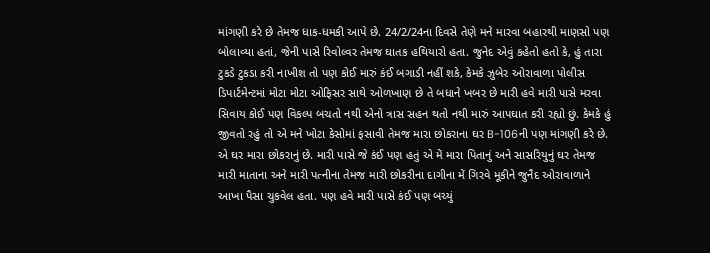માંગણી કરે છે તેમજ ધાક-ધમકી આપે છે. 24/2/24ના દિવસે તેણે મને મારવા બહારથી માણસો પણ બોલાવ્યા હતાં, જેની પાસે રિવોલ્વર તેમજ ઘાતક હથિયારો હતા. જુનેદ એવું કહેતો હતો કે, હું તારા ટુકડે ટુકડા કરી નાખીશ તો પણ કોઈ મારું કંઈ બગાડી નહીં શકે, કેમકે ઝુબેર ઓરાવાળા પોલીસ ડિપાર્ટમેન્ટમાં મોટા મોટા ઓફિસર સાથે ઓળખાણ છે તે બધાને ખબર છે મારી હવે મારી પાસે મરવા સિવાય કોઈ પણ વિકલ્પ બચતો નથી એનો ત્રાસ સહન થતો નથી મારું આપઘાત કરી રહ્યો છું. કેમકે હું જીવતો રહું તો એ મને ખોટા કેસોમાં ફસાવી તેમજ મારા છોકરાના ઘર B-106ની પણ માંગણી કરે છે. એ ઘર મારા છોકરાનું છે. મારી પાસે જે કંઈ પણ હતું એ મેં મારા પિતાનું અને સાસરિયુનું ઘર તેમજ મારી માતાના અને મારી પત્નીના તેમજ મારી છોકરીના દાગીના મેં ગિરવે મૂકીને જુનૈદ ઓરાવાળાને આખા પૈસા ચુકવેલ હતા. પણ હવે મારી પાસે કંઈ પણ બચ્યું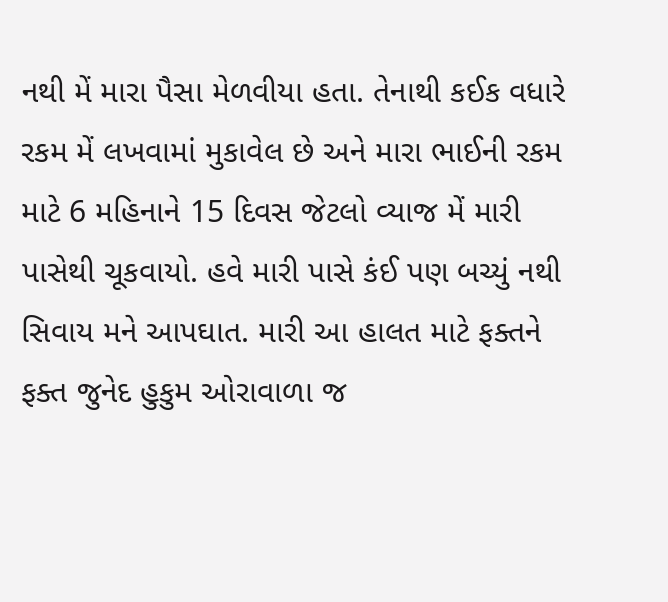નથી મેં મારા પૈસા મેળવીયા હતા. તેનાથી કઈક વધારે રકમ મેં લખવામાં મુકાવેલ છે અને મારા ભાઈની રકમ માટે 6 મહિનાને 15 દિવસ જેટલો વ્યાજ મેં મારી પાસેથી ચૂકવાયો. હવે મારી પાસે કંઈ પણ બચ્યું નથી સિવાય મને આપઘાત. મારી આ હાલત માટે ફક્તને ફક્ત જુનેદ હુકુમ ઓરાવાળા જ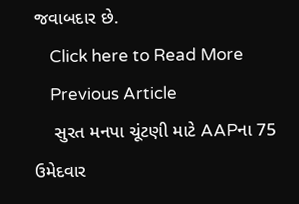જવાબદાર છે.
    Click here to Read More
    Previous Article
    સુરત મનપા ચૂંટણી માટે AAPના 75 ઉમેદવાર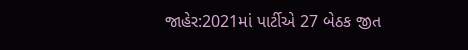જાહેર:2021માં પાર્ટીએ 27 બેઠક જીત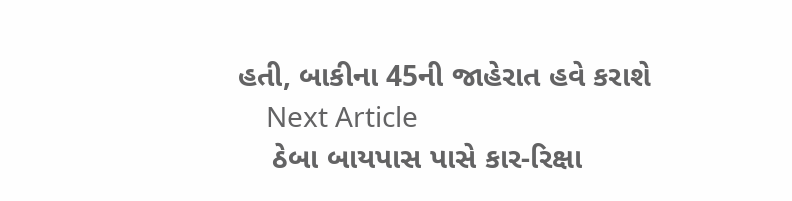હતી, બાકીના 45ની જાહેરાત હવે કરાશે
    Next Article
    ઠેબા બાયપાસ પાસે કાર-રિક્ષા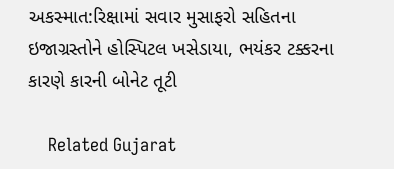અકસ્માત:રિક્ષામાં સવાર મુસાફરો સહિતના ઇજાગ્રસ્તોને હોસ્પિટલ ખસેડાયા, ભયંકર ટક્કરના કારણે કારની બોનેટ તૂટી

    Related Gujarat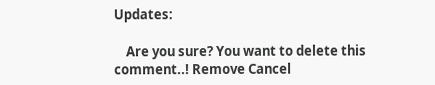Updates:

    Are you sure? You want to delete this comment..! Remove Cancel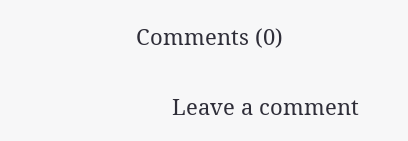Comments (0)

      Leave a comment